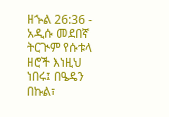ዘኍል 26:36 - አዲሱ መደበኛ ትርጒም የሱቱላ ዘሮች እነዚህ ነበሩ፤ በዔዴን በኩል፣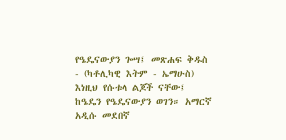የዔዴናውያን ጐሣ፤ መጽሐፍ ቅዱስ - (ካቶሊካዊ እትም - ኤማሁስ) እነዚህ የሱቱላ ልጆች ናቸው፤ ከዔዴን የዔዴናውያን ወገን። አማርኛ አዲሱ መደበኛ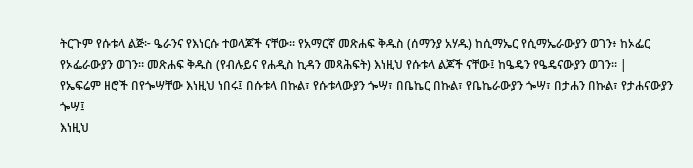ትርጉም የሱቱላ ልጅ፦ ዔራንና የእነርሱ ተወላጆች ናቸው። የአማርኛ መጽሐፍ ቅዱስ (ሰማንያ አሃዱ) ከሲማኤር የሲማኤራውያን ወገን፥ ከኦፌር የኦፌራውያን ወገን። መጽሐፍ ቅዱስ (የብሉይና የሐዲስ ኪዳን መጻሕፍት) እነዚህ የሱቱላ ልጆች ናቸው፤ ከዔዴን የዔዴናውያን ወገን። |
የኤፍሬም ዘሮች በየጐሣቸው እነዚህ ነበሩ፤ በሱቱላ በኩል፣ የሱቱላውያን ጐሣ፣ በቤኬር በኩል፣ የቤኬራውያን ጐሣ፣ በታሐን በኩል፣ የታሐናውያን ጐሣ፤
እነዚህ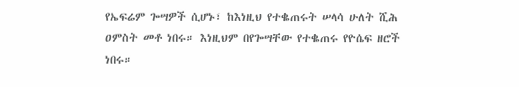የኤፍሬም ጐሣዎች ሲሆኑ፣ ከእነዚህ የተቈጠሩት ሠላሳ ሁለት ሺሕ ዐምስት መቶ ነበሩ። እነዚህም በየጐሣቸው የተቈጠሩ የዮሴፍ ዘሮች ነበሩ።